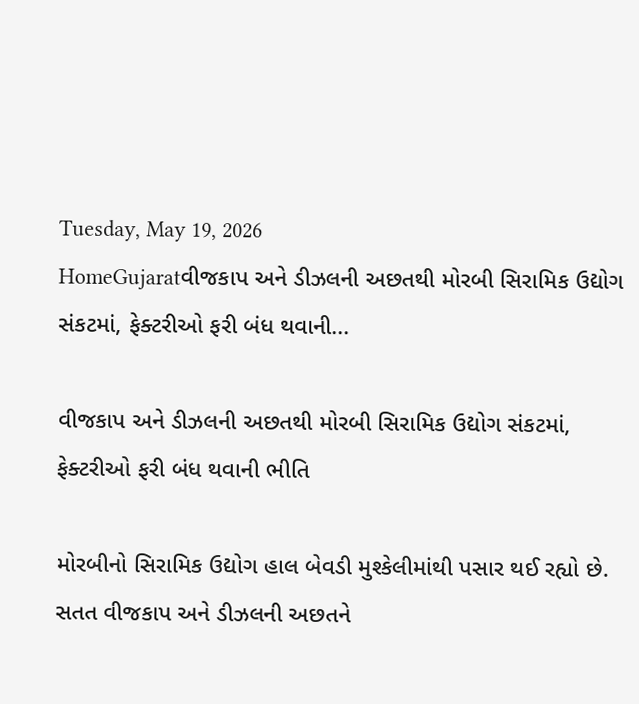Tuesday, May 19, 2026
HomeGujaratવીજકાપ અને ડીઝલની અછતથી મોરબી સિરામિક ઉદ્યોગ સંકટમાં, ફેક્ટરીઓ ફરી બંધ થવાની...

વીજકાપ અને ડીઝલની અછતથી મોરબી સિરામિક ઉદ્યોગ સંકટમાં, ફેક્ટરીઓ ફરી બંધ થવાની ભીતિ

મોરબીનો સિરામિક ઉદ્યોગ હાલ બેવડી મુશ્કેલીમાંથી પસાર થઈ રહ્યો છે. સતત વીજકાપ અને ડીઝલની અછતને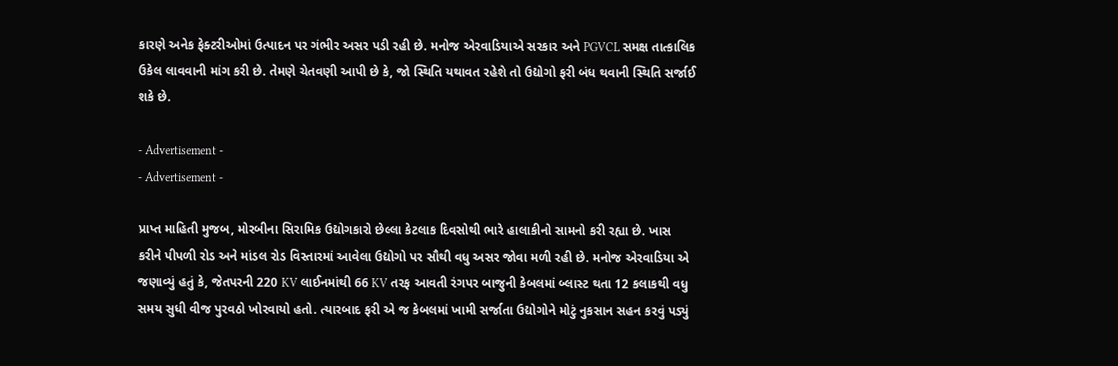કારણે અનેક ફેક્ટરીઓમાં ઉત્પાદન પર ગંભીર અસર પડી રહી છે. મનોજ એરવાડિયાએ સરકાર અને PGVCL સમક્ષ તાત્કાલિક ઉકેલ લાવવાની માંગ કરી છે. તેમણે ચેતવણી આપી છે કે, જો સ્થિતિ યથાવત રહેશે તો ઉદ્યોગો ફરી બંધ થવાની સ્થિતિ સર્જાઈ શકે છે.

- Advertisement -
- Advertisement -

પ્રાપ્ત માહિતી મુજબ, મોરબીના સિરામિક ઉદ્યોગકારો છેલ્લા કેટલાક દિવસોથી ભારે હાલાકીનો સામનો કરી રહ્યા છે. ખાસ કરીને પીપળી રોડ અને માંડલ રોડ વિસ્તારમાં આવેલા ઉદ્યોગો પર સૌથી વધુ અસર જોવા મળી રહી છે. મનોજ એરવાડિયા એ જણાવ્યું હતું કે, જેતપરની 220 KV લાઈનમાંથી 66 KV તરફ આવતી રંગપર બાજુની કેબલમાં બ્લાસ્ટ થતા 12 કલાકથી વધુ સમય સુધી વીજ પુરવઠો ખોરવાયો હતો. ત્યારબાદ ફરી એ જ કેબલમાં ખામી સર્જાતા ઉદ્યોગોને મોટું નુકસાન સહન કરવું પડ્યું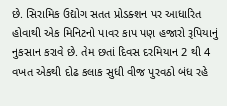છે. સિરામિક ઉદ્યોગ સતત પ્રોડક્શન પર આધારિત હોવાથી એક મિનિટનો પાવર કાપ પણ હજારો રૂપિયાનું નુકસાન કરાવે છે. તેમ છતાં દિવસ દરમિયાન 2 થી 4 વખત એકથી દોઢ કલાક સુધી વીજ પુરવઠો બંધ રહે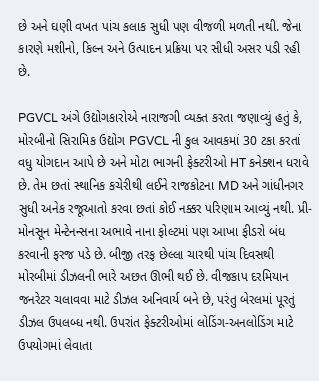છે અને ઘણી વખત પાંચ કલાક સુધી પણ વીજળી મળતી નથી. જેના કારણે મશીનો, કિલ્ન અને ઉત્પાદન પ્રક્રિયા પર સીધી અસર પડી રહી છે.

PGVCL અંગે ઉદ્યોગકારોએ નારાજગી વ્યક્ત કરતા જણાવ્યું હતું કે, મોરબીનો સિરામિક ઉદ્યોગ PGVCL ની કુલ આવકમાં 30 ટકા કરતાં વધુ યોગદાન આપે છે અને મોટા ભાગની ફેક્ટરીઓ HT કનેક્શન ધરાવે છે. તેમ છતાં સ્થાનિક કચેરીથી લઈને રાજકોટના MD અને ગાંધીનગર સુધી અનેક રજૂઆતો કરવા છતાં કોઈ નક્કર પરિણામ આવ્યું નથી. પ્રી-મોનસૂન મેન્ટેનન્સના અભાવે નાના ફોલ્ટમાં પણ આખા ફીડરો બંધ કરવાની ફરજ પડે છે. બીજી તરફ છેલ્લા ચારથી પાંચ દિવસથી મોરબીમાં ડીઝલની ભારે અછત ઊભી થઈ છે. વીજકાપ દરમિયાન જનરેટર ચલાવવા માટે ડીઝલ અનિવાર્ય બને છે, પરંતુ બેરલમાં પૂરતું ડીઝલ ઉપલબ્ધ નથી. ઉપરાંત ફેક્ટરીઓમાં લોડિંગ-અનલોડિંગ માટે ઉપયોગમાં લેવાતા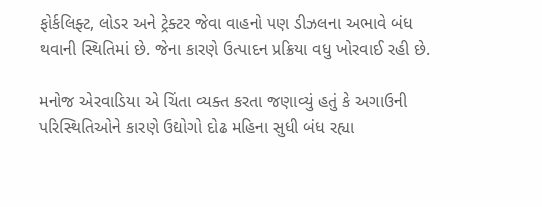ફોર્કલિફ્ટ, લોડર અને ટ્રેક્ટર જેવા વાહનો પણ ડીઝલના અભાવે બંધ થવાની સ્થિતિમાં છે. જેના કારણે ઉત્પાદન પ્રક્રિયા વધુ ખોરવાઈ રહી છે.

મનોજ એરવાડિયા એ ચિંતા વ્યક્ત કરતા જણાવ્યું હતું કે અગાઉની પરિસ્થિતિઓને કારણે ઉદ્યોગો દોઢ મહિના સુધી બંધ રહ્યા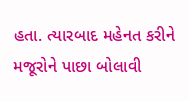હતા. ત્યારબાદ મહેનત કરીને મજૂરોને પાછા બોલાવી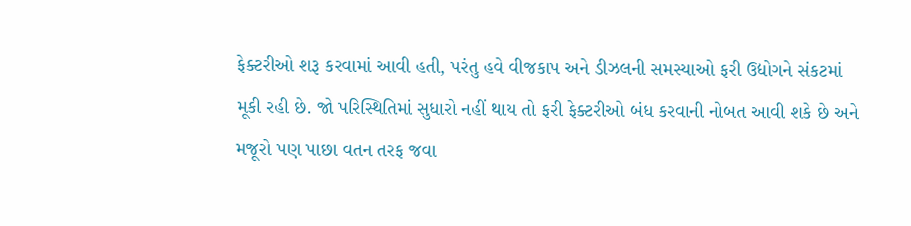ફેક્ટરીઓ શરૂ કરવામાં આવી હતી, પરંતુ હવે વીજકાપ અને ડીઝલની સમસ્યાઓ ફરી ઉદ્યોગને સંકટમાં મૂકી રહી છે. જો પરિસ્થિતિમાં સુધારો નહીં થાય તો ફરી ફેક્ટરીઓ બંધ કરવાની નોબત આવી શકે છે અને મજૂરો પણ પાછા વતન તરફ જવા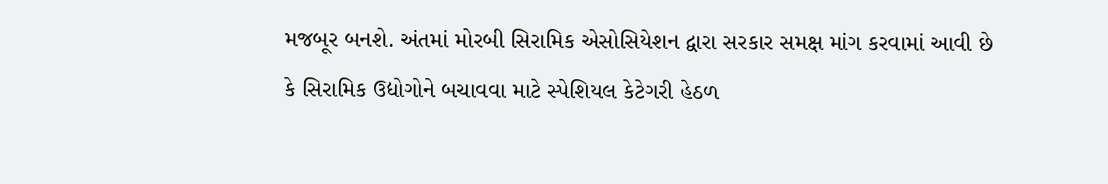મજબૂર બનશે. અંતમાં મોરબી સિરામિક એસોસિયેશન દ્વારા સરકાર સમક્ષ માંગ કરવામાં આવી છે કે સિરામિક ઉદ્યોગોને બચાવવા માટે સ્પેશિયલ કેટેગરી હેઠળ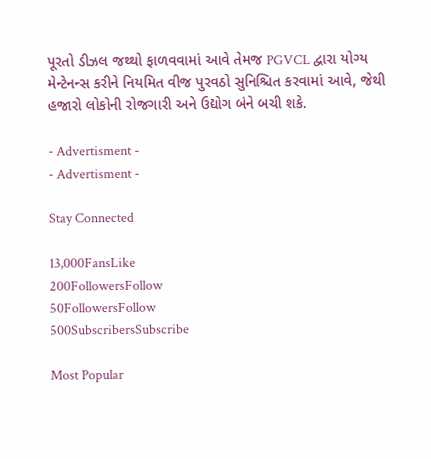પૂરતો ડીઝલ જથ્થો ફાળવવામાં આવે તેમજ PGVCL દ્વારા યોગ્ય મેન્ટેનન્સ કરીને નિયમિત વીજ પુરવઠો સુનિશ્ચિત કરવામાં આવે, જેથી હજારો લોકોની રોજગારી અને ઉદ્યોગ બંને બચી શકે.

- Advertisment -
- Advertisment -

Stay Connected

13,000FansLike
200FollowersFollow
50FollowersFollow
500SubscribersSubscribe

Most Popular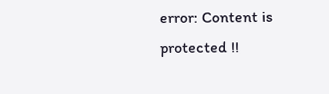error: Content is protected !!